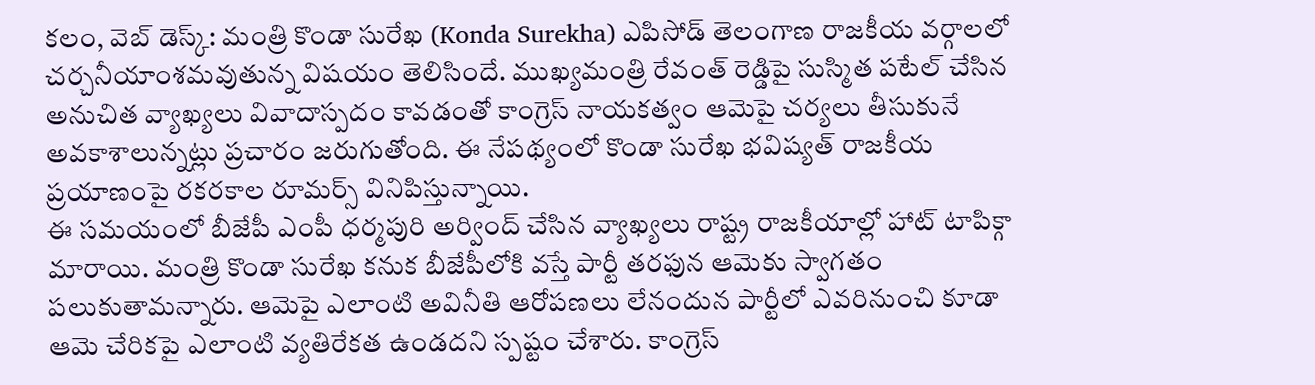కలం, వెబ్ డెస్క్: మంత్రి కొండా సురేఖ (Konda Surekha) ఎపిసోడ్ తెలంగాణ రాజకీయ వర్గాలలో చర్చనీయాంశమవుతున్న విషయం తెలిసిందే. ముఖ్యమంత్రి రేవంత్ రెడ్డిపై సుస్మిత పటేల్ చేసిన అనుచిత వ్యాఖ్యలు వివాదాస్పదం కావడంతో కాంగ్రెస్ నాయకత్వం ఆమెపై చర్యలు తీసుకునే అవకాశాలున్నట్లు ప్రచారం జరుగుతోంది. ఈ నేపథ్యంలో కొండా సురేఖ భవిష్యత్ రాజకీయ ప్రయాణంపై రకరకాల రూమర్స్ వినిపిస్తున్నాయి.
ఈ సమయంలో బీజేపీ ఎంపీ ధర్మపురి అర్వింద్ చేసిన వ్యాఖ్యలు రాష్ట్ర రాజకీయాల్లో హాట్ టాపిక్గా మారాయి. మంత్రి కొండా సురేఖ కనుక బీజేపీలోకి వస్తే పార్టీ తరఫున ఆమెకు స్వాగతం పలుకుతామన్నారు. ఆమెపై ఎలాంటి అవినీతి ఆరోపణలు లేనందున పార్టీలో ఎవరినుంచి కూడా ఆమె చేరికపై ఎలాంటి వ్యతిరేకత ఉండదని స్పష్టం చేశారు. కాంగ్రెస్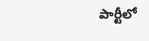పార్టీలో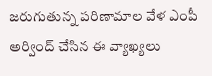జరుగుతున్న పరిణామాల వేళ ఎంపీ అర్వింద్ చేసిన ఈ వ్యాఖ్యలు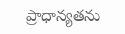ప్రాధాన్యతను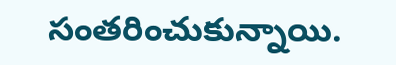సంతరించుకున్నాయి.